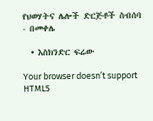የህወሃትና ሌሎች ድርጅቶች ስብሰባ - በመቀሌ

  • እስክንድር ፍሬው

Your browser doesn’t support HTML5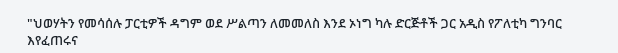"ህወሃትን የመሳሰሉ ፓርቲዎች ዳግም ወደ ሥልጣን ለመመለስ እንደ ኦነግ ካሉ ድርጅቶች ጋር አዲስ የፖለቲካ ግንባር እየፈጠሩና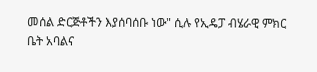መሰል ድርጅቶችን እያሰባሰቡ ነው" ሲሉ የኢዴፓ ብሄራዊ ምክር ቤት አባልና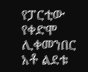የፓርቲው የቀድሞ ሊቀመንበር አቶ ልደቱ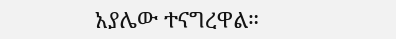አያሌው ተናግረዋል።